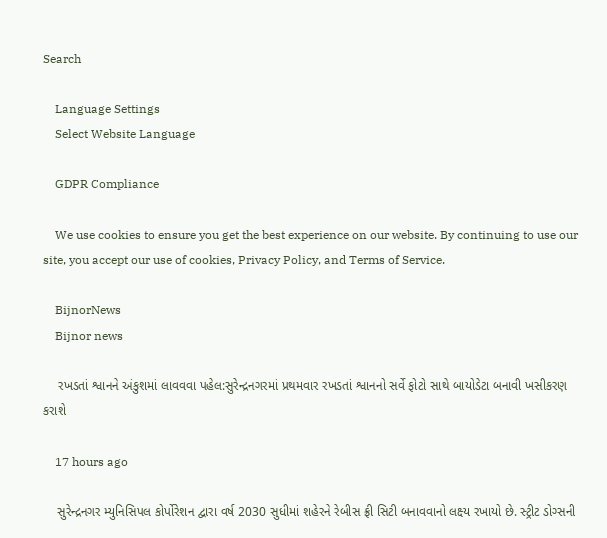Search

    Language Settings
    Select Website Language

    GDPR Compliance

    We use cookies to ensure you get the best experience on our website. By continuing to use our site, you accept our use of cookies, Privacy Policy, and Terms of Service.

    BijnorNews
    Bijnor news

    રખડતાં શ્વાનને અંકુશમાં લાવવવા પહેલ:સુરેન્દ્રનગરમાં પ્રથમવાર રખડતાં શ્વાનનો સર્વે ફોટો સાથે બાયોડેટા બનાવી ખસીકરણ કરાશે

    17 hours ago

    સુરેન્દ્રનગર મ્યુનિસિપલ કોર્પોરેશન દ્વારા વર્ષ 2030 સુધીમાં શહેરને રેબીસ ફ્રી સિટી બનાવવાનો લક્ષ્ય રખાયો છે. સ્ટ્રીટ ડોગ્સની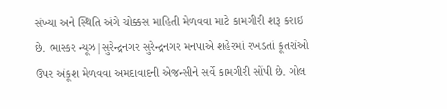સંખ્યા અને સ્થિતિ અંગે ચોક્કસ માહિતી મેળવવા માટે કામગીરી શરૂ કરાઇ છે. ભાસ્કર ન્યૂઝ|સુરેન્દ્રનગર સુરેન્દ્રનગર મનપાએ શહેરમાં રખડતાં કૂતરાંઓ ઉપર અંકૂશ મેળવવા અમદાવાદની એજન્સીને સર્વે કામગીરી સોંપી છે. ગોલ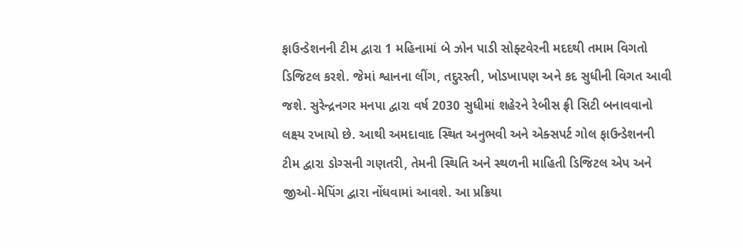ફાઉન્ડેશનની ટીમ દ્વારા 1 મહિનામાં બે ઝોન પાડી સોફ્ટવેરની મદદથી તમામ વિગતો ડિજિટલ કરશે. જેમાં શ્વાનના લીંગ, તદુરસ્તી, ખોડખાપણ અને કદ સુધીની વિગત આવી જશે. સુરેન્દ્રનગર મનપા દ્વારા વર્ષ 2030 સુધીમાં શહેરને રેબીસ ફ્રી સિટી બનાવવાનો લક્ષ્ય રખાયો છે. આથી અમદાવાદ સ્થિત અનુભવી અને એક્સપર્ટ ગોલ ફાઉન્ડેશનની ટીમ દ્વારા ડોગ્સની ગણતરી, તેમની સ્થિતિ અને સ્થળની માહિતી ડિજિટલ એપ અને જીઓ-મેપિંગ દ્વારા નોંધવામાં આવશે. આ પ્રક્રિયા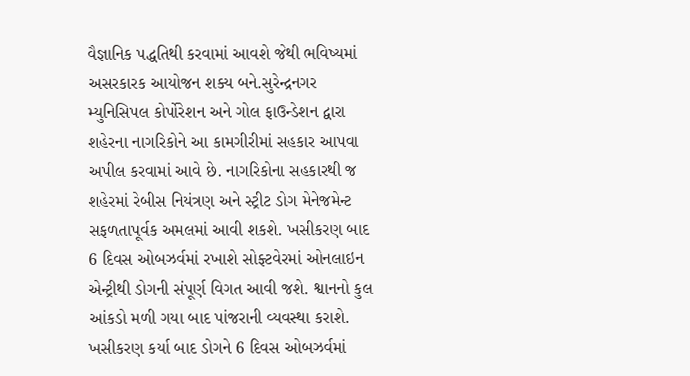વૈજ્ઞાનિક પદ્ધતિથી કરવામાં આવશે જેથી ભવિષ્યમાં અસરકારક આયોજન શક્ય બને.સુરેન્દ્રનગર મ્યુનિસિપલ કોર્પોરેશન અને ગોલ ફાઉન્ડેશન દ્વારા શહેરના નાગરિકોને આ કામગીરીમાં સહકાર આપવા અપીલ કરવામાં આવે છે. નાગરિકોના સહકારથી જ શહેરમાં રેબીસ નિયંત્રણ અને સ્ટ્રીટ ડોગ મેનેજમેન્ટ સફળતાપૂર્વક અમલમાં આવી શકશે. ખસીકરણ બાદ 6 દિવસ ઓબઝર્વમાં રખાશે સોફ્ટવેરમાં ઓનલાઇન એન્ટ્રીથી ડોગની સંપૂર્ણ વિગત આવી જશે. શ્વાનનો કુલ આંકડો મળી ગયા બાદ પાંજરાની વ્યવસ્થા કરાશે. ખસીકરણ કર્યા બાદ ડોગને 6 દિવસ ઓબઝર્વમાં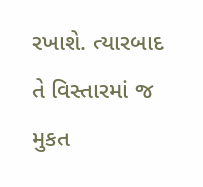રખાશે. ત્યારબાદ તે વિસ્તારમાં જ મુકત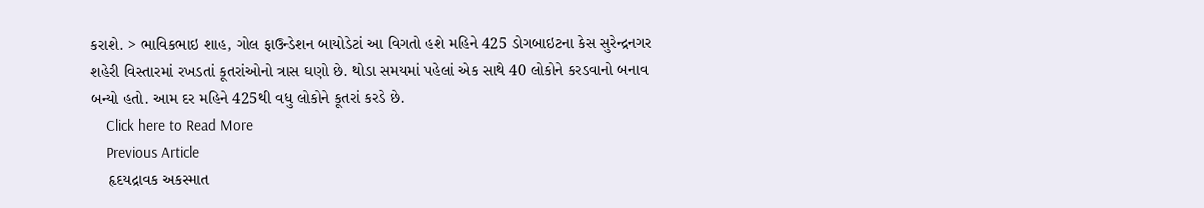કરાશે. > ભાવિકભાઇ શાહ, ગોલ ફાઉન્ડેશન બાયોડેટાં આ વિગતો હશે મહિને 425 ડોગબાઇટના કેસ સુરેન્દ્રનગર શહેરી વિસ્તારમાં રખડતાં કૂતરાંઓનો ત્રાસ ઘણો છે. થોડા સમયમાં પહેલાં એક સાથે 40 લોકોને કરડવાનો બનાવ બન્યો હતો. આમ દર મહિને 425થી વધુ લોકોને કૂતરાં કરડે છે.
    Click here to Read More
    Previous Article
    હૃદયદ્રાવક અકસ્માત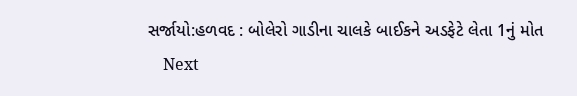સર્જાયો:હળવદ : બોલેરો ગાડીના ચાલકે બાઈકને અડફેટે લેતા 1નું મોત
    Next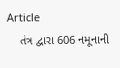Article
    તંત્ર દ્વારા 606 નમૂનાની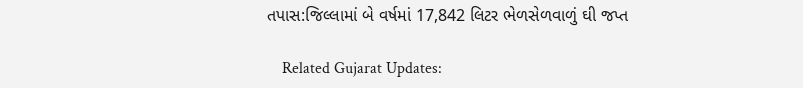તપાસ:જિલ્લામાં બે વર્ષમાં 17,842 લિટર ભેળસેળવાળું ઘી જપ્ત

    Related Gujarat Updates: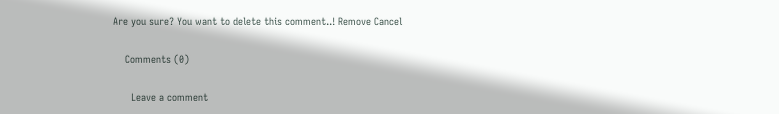Are you sure? You want to delete this comment..! Remove Cancel

    Comments (0)

      Leave a comment